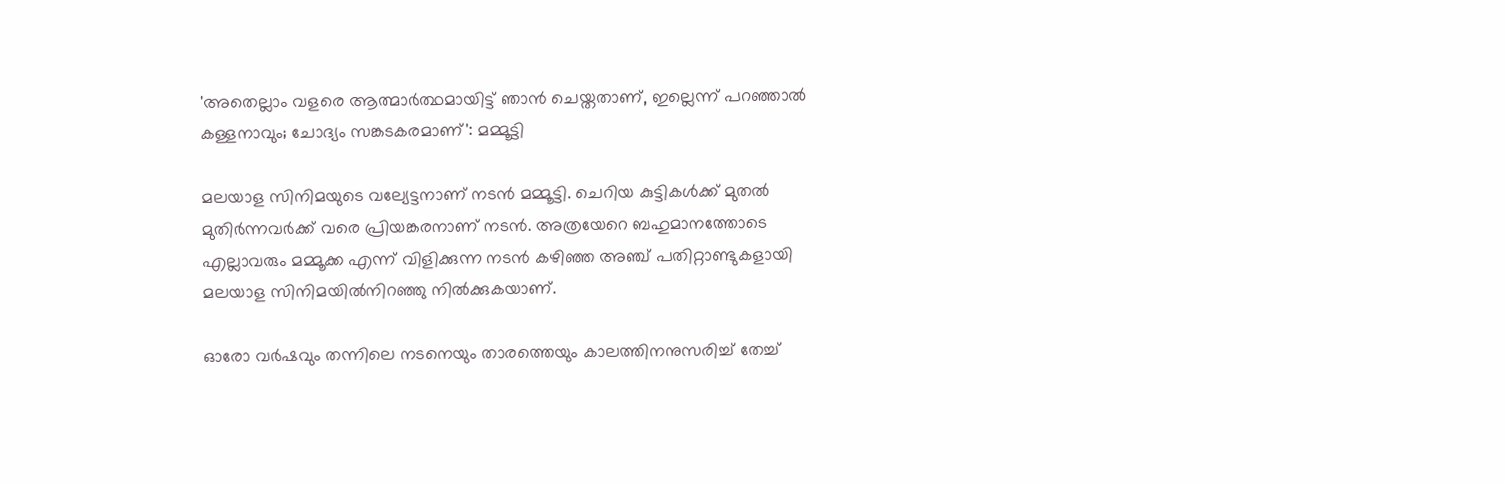'അതെല്ലാം വളരെ ആത്മാർത്ഥമായിട്ട് ഞാൻ ചെയ്തതാണ്, ഇല്ലെന്ന് പറഞ്ഞാൽ കള്ളനാവും; ചോദ്യം സങ്കടകരമാണ്': മമ്മൂട്ടി

മലയാള സിനിമയുടെ വല്യേട്ടനാണ് നടൻ മമ്മൂട്ടി. ചെറിയ കുട്ടികൾക്ക് മുതൽ മുതിർന്നവർക്ക് വരെ പ്രിയങ്കരനാണ് നടൻ. അത്രയേറെ ബഹുമാനത്തോടെ എല്ലാവരും മമ്മൂക്ക എന്ന് വിളിക്കുന്ന നടൻ കഴിഞ്ഞ അഞ്ച് പതിറ്റാണ്ടുകളായി മലയാള സിനിമയില്‍നിറഞ്ഞു നിൽക്കുകയാണ്.

ഓരോ വർഷവും തന്നിലെ നടനെയും താരത്തെയും കാലത്തിനനുസരിച്ച് തേച്ച്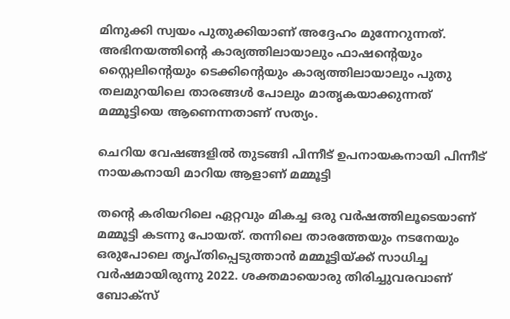മിനുക്കി സ്വയം പുതുക്കിയാണ് അദ്ദേഹം മുന്നേറുന്നത്. അഭിനയത്തിന്റെ കാര്യത്തിലായാലും ഫാഷന്റെയും സ്റ്റൈലിന്റെയും ടെക്കിന്റെയും കാര്യത്തിലായാലും പുതു തലമുറയിലെ താരങ്ങള്‍ പോലും മാതൃകയാക്കുന്നത് മമ്മൂട്ടിയെ ആണെന്നതാണ് സത്യം.

ചെറിയ വേഷങ്ങളിൽ തുടങ്ങി പിന്നീട് ഉപനായകനായി പിന്നീട് നായകനായി മാറിയ ആളാണ് മമ്മൂട്ടി

തന്റെ കരിയറിലെ ഏറ്റവും മികച്ച ഒരു വർഷത്തിലൂടെയാണ് മമ്മൂട്ടി കടന്നു പോയത്. തന്നിലെ താരത്തേയും നടനേയും ഒരുപോലെ തൃപ്തിപ്പെടുത്താന്‍ മമ്മൂട്ടിയ്ക്ക് സാധിച്ച വര്‍ഷമായിരുന്നു 2022. ശക്തമായൊരു തിരിച്ചുവരവാണ് ബോക്‌സ്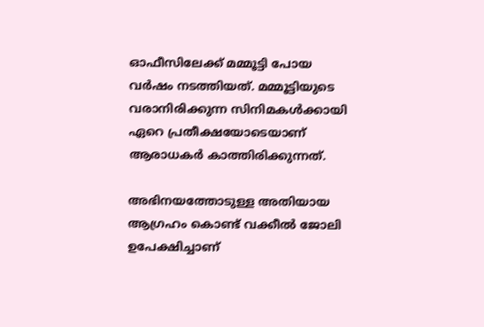ഓഫീസിലേക്ക് മമ്മൂട്ടി പോയ വര്‍ഷം നടത്തിയത്. മമ്മൂട്ടിയുടെ വരാനിരിക്കുന്ന സിനിമകൾക്കായി ഏറെ പ്രതീക്ഷയോടെയാണ് ആരാധകർ കാത്തിരിക്കുന്നത്.

അഭിനയത്തോടുള്ള അതിയായ ആഗ്രഹം കൊണ്ട് വക്കീൽ ജോലി ഉപേക്ഷിച്ചാണ്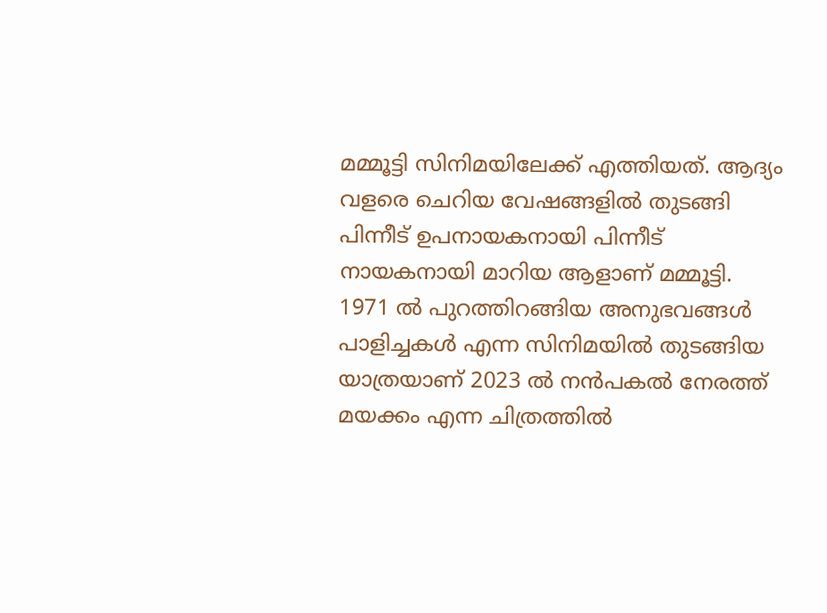മമ്മൂട്ടി സിനിമയിലേക്ക് എത്തിയത്. ആദ്യം വളരെ ചെറിയ വേഷങ്ങളിൽ തുടങ്ങി പിന്നീട് ഉപനായകനായി പിന്നീട് നായകനായി മാറിയ ആളാണ് മമ്മൂട്ടി. 1971 ൽ പുറത്തിറങ്ങിയ അനുഭവങ്ങള്‍ പാളിച്ചകള്‍ എന്ന സിനിമയിൽ തുടങ്ങിയ യാത്രയാണ് 2023 ൽ നൻപകൽ നേരത്ത് മയക്കം എന്ന ചിത്രത്തിൽ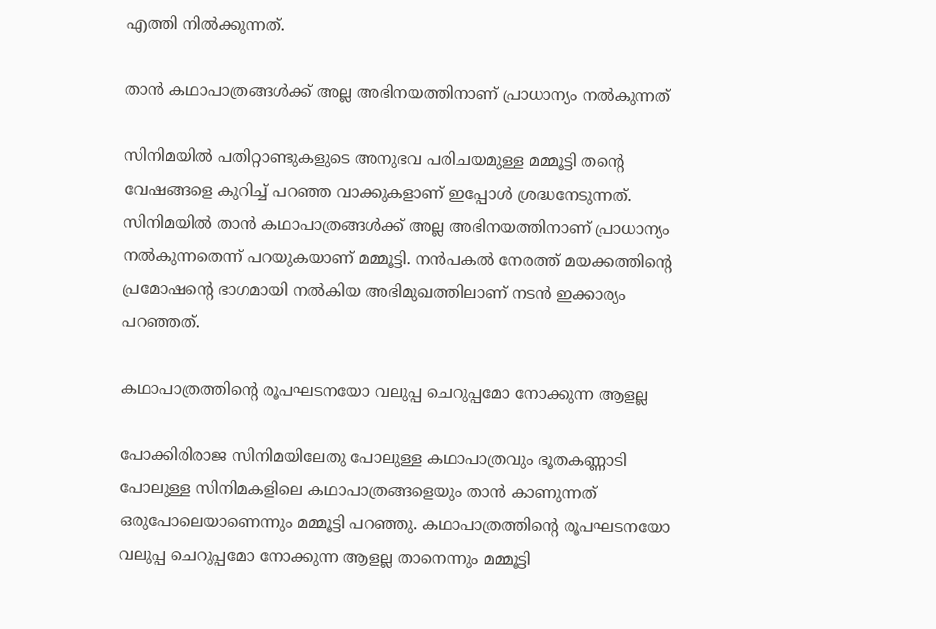എത്തി നിൽക്കുന്നത്.

താൻ കഥാപാത്രങ്ങൾക്ക് അല്ല അഭിനയത്തിനാണ് പ്രാധാന്യം നൽകുന്നത്

സിനിമയിൽ പതിറ്റാണ്ടുകളുടെ അനുഭവ പരിചയമുള്ള മമ്മൂട്ടി തന്റെ വേഷങ്ങളെ കുറിച്ച് പറഞ്ഞ വാക്കുകളാണ് ഇപ്പോൾ ശ്രദ്ധനേടുന്നത്. സിനിമയിൽ താൻ കഥാപാത്രങ്ങൾക്ക് അല്ല അഭിനയത്തിനാണ് പ്രാധാന്യം നൽകുന്നതെന്ന് പറയുകയാണ് മമ്മൂട്ടി. നൻപകൽ നേരത്ത് മയക്കത്തിന്റെ പ്രമോഷന്റെ ഭാഗമായി നൽകിയ അഭിമുഖത്തിലാണ് നടൻ ഇക്കാര്യം പറഞ്ഞത്.

കഥാപാത്രത്തിന്റെ രൂപഘടനയോ വലുപ്പ ചെറുപ്പമോ നോക്കുന്ന ആളല്ല

പോക്കിരിരാജ സിനിമയിലേതു പോലുള്ള കഥാപാത്രവും ഭൂതകണ്ണാടി പോലുള്ള സിനിമകളിലെ കഥാപാത്രങ്ങളെയും താൻ കാണുന്നത് ഒരുപോലെയാണെന്നും മമ്മൂട്ടി പറഞ്ഞു. കഥാപാത്രത്തിന്റെ രൂപഘടനയോ വലുപ്പ ചെറുപ്പമോ നോക്കുന്ന ആളല്ല താനെന്നും മമ്മൂട്ടി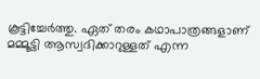കൂട്ടിച്ചേർത്തു. ഏത് തരം കഥാപാത്രങ്ങളാണ് മമ്മൂട്ടി ആസ്വദിക്കാറുള്ളത് എന്ന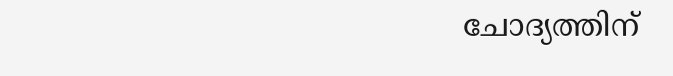ചോദ്യത്തിന്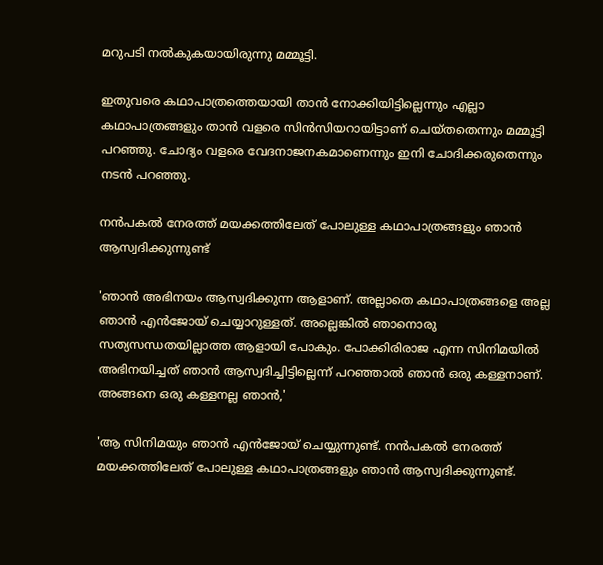മറുപടി നൽകുകയായിരുന്നു മമ്മൂട്ടി.

ഇതുവരെ കഥാപാത്രത്തെയായി താൻ നോക്കിയിട്ടില്ലെന്നും എല്ലാ കഥാപാത്രങ്ങളും താൻ വളരെ സിൻസിയറായിട്ടാണ് ചെയ്തതെന്നും മമ്മൂട്ടി പറഞ്ഞു. ചോദ്യം വളരെ വേദനാജനകമാണെന്നും ഇനി ചോദിക്കരുതെന്നും നടൻ പറഞ്ഞു.

നൻപകൽ നേരത്ത് മയക്കത്തിലേത് പോലുള്ള കഥാപാത്രങ്ങളും ഞാൻ ആസ്വദിക്കുന്നുണ്ട്

'ഞാൻ അഭിനയം ആസ്വദിക്കുന്ന ആളാണ്. അല്ലാതെ കഥാപാത്രങ്ങളെ അല്ല ഞാൻ എൻജോയ് ചെയ്യാറുള്ളത്. അല്ലെങ്കിൽ ഞാനൊരു സത്യസന്ധതയില്ലാത്ത ആളായി പോകും. പോക്കിരിരാജ എന്ന സിനിമയിൽ അഭിനയിച്ചത് ഞാൻ ആസ്വദിച്ചിട്ടില്ലെന്ന് പറഞ്ഞാൽ ഞാൻ ഒരു കള്ളനാണ്. അങ്ങനെ ഒരു കള്ളനല്ല ഞാൻ,'

'ആ സിനിമയും ഞാൻ എൻജോയ് ചെയ്യുന്നുണ്ട്. നൻപകൽ നേരത്ത് മയക്കത്തിലേത് പോലുള്ള കഥാപാത്രങ്ങളും ഞാൻ ആസ്വദിക്കുന്നുണ്ട്.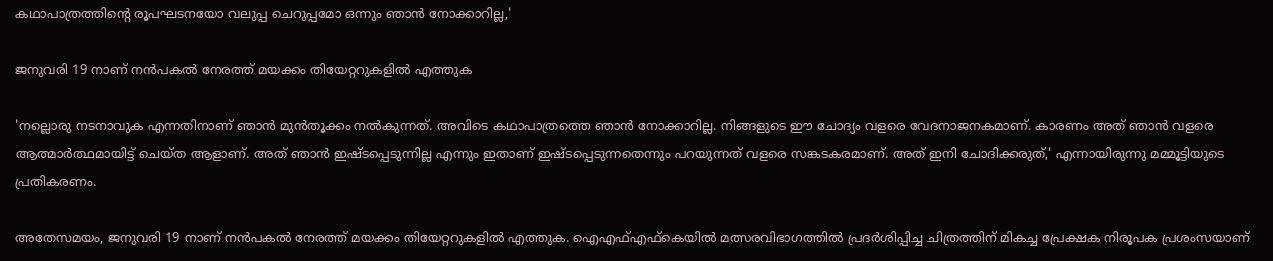കഥാപാത്രത്തിന്റെ രൂപഘടനയോ വലുപ്പ ചെറുപ്പമോ ഒന്നും ഞാൻ നോക്കാറില്ല,'

ജനുവരി 19 നാണ് നന്‍പകല്‍ നേരത്ത് മയക്കം തിയേറ്ററുകളിൽ എത്തുക

'നല്ലൊരു നടനാവുക എന്നതിനാണ് ഞാൻ മുൻതൂക്കം നൽകുന്നത്. അവിടെ കഥാപാത്രത്തെ ഞാൻ നോക്കാറില്ല. നിങ്ങളുടെ ഈ ചോദ്യം വളരെ വേദനാജനകമാണ്. കാരണം അത് ഞാൻ വളരെ ആത്മാർത്ഥമായിട്ട് ചെയ്ത ആളാണ്. അത് ഞാൻ ഇഷ്ടപ്പെടുന്നില്ല എന്നും ഇതാണ് ഇഷ്ടപ്പെടുന്നതെന്നും പറയുന്നത് വളരെ സങ്കടകരമാണ്. അത് ഇനി ചോദിക്കരുത്,' എന്നായിരുന്നു മമ്മൂട്ടിയുടെ പ്രതികരണം.

അതേസമയം, ജനുവരി 19 നാണ് നന്‍പകല്‍ നേരത്ത് മയക്കം തിയേറ്ററുകളിൽ എത്തുക. ഐഎഫ്എഫ്കെയിൽ മത്സരവിഭാഗത്തിൽ പ്രദർശിപ്പിച്ച ചിത്രത്തിന് മികച്ച പ്രേക്ഷക നിരൂപക പ്രശംസയാണ്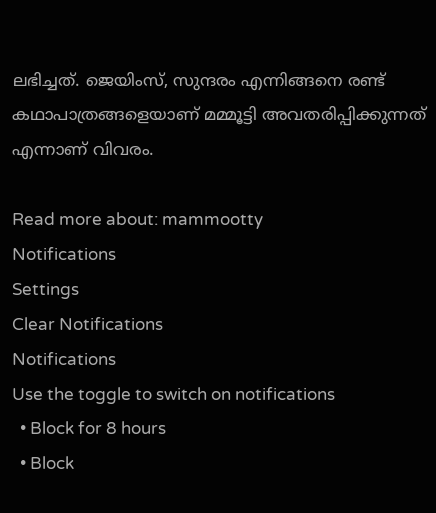ലഭിച്ചത്. ജെയിംസ്, സുന്ദരം എന്നിങ്ങനെ രണ്ട് കഥാപാത്രങ്ങളെയാണ് മമ്മൂട്ടി അവതരിപ്പിക്കുന്നത് എന്നാണ് വിവരം.

Read more about: mammootty
Notifications
Settings
Clear Notifications
Notifications
Use the toggle to switch on notifications
  • Block for 8 hours
  • Block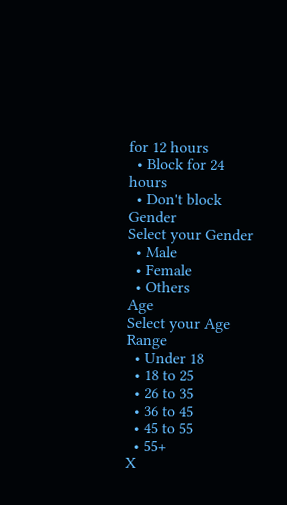for 12 hours
  • Block for 24 hours
  • Don't block
Gender
Select your Gender
  • Male
  • Female
  • Others
Age
Select your Age Range
  • Under 18
  • 18 to 25
  • 26 to 35
  • 36 to 45
  • 45 to 55
  • 55+
X